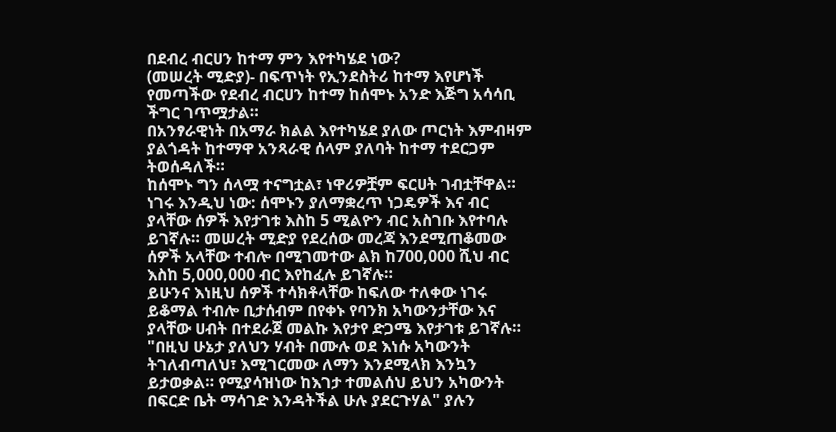በደብረ ብርሀን ከተማ ምን እየተካሄደ ነው?
(መሠረት ሚድያ)- በፍጥነት የኢንደስትሪ ከተማ እየሆነች የመጣችው የደብረ ብርሀን ከተማ ከሰሞኑ አንድ እጅግ አሳሳቢ ችግር ገጥሟታል።
በአንፃራዊነት በአማራ ክልል እየተካሄደ ያለው ጦርነት እምብዛም ያልጎዳት ከተማዋ አንጻራዊ ሰላም ያለባት ከተማ ተደርጋም ትወሰዳለች።
ከሰሞኑ ግን ሰላሟ ተናግቷል፣ ነዋሪዎቿም ፍርሀት ገብቷቸዋል።
ነገሩ እንዲህ ነው: ሰሞኑን ያለማቋረጥ ነጋዴዎች እና ብር ያላቸው ሰዎች እየታገቱ እስከ 5 ሚልዮን ብር አስገቡ እየተባሉ ይገኛሉ። መሠረት ሚድያ የደረሰው መረጃ እንደሚጠቆመው ሰዎች አላቸው ተብሎ በሚገመተው ልክ ከ700,000 ሺህ ብር እስከ 5,000,000 ብር እየከፈሉ ይገኛሉ።
ይሁንና እነዚህ ሰዎች ተሳክቶላቸው ከፍለው ተለቀው ነገሩ ይቆማል ተብሎ ቢታሰብም በየቀኑ የባንክ አካውንታቸው እና ያላቸው ሀብት በተደራጀ መልኩ እየታየ ድጋሜ እየታገቱ ይገኛሉ።
"በዚህ ሁኔታ ያለህን ሃብት በሙሉ ወደ እነሱ አካውንት ትገለብጣለህ፣ እሚገርመው ለማን እንደሚላክ እንኳን ይታወቃል። የሚያሳዝነው ከእገታ ተመልሰህ ይህን አካውንት በፍርድ ቤት ማሳገድ እንዳትችል ሁሉ ያደርጉሃል" ያሉን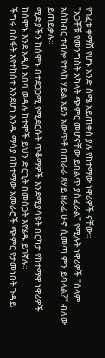የገፈቱ ቀማሽ የሆኑ አንድ ስሜ አይጠቀስ ያሉ የከተማው ነዋሪዎች ናቸው።
"አጋቾቹ የመንግስት አካላት ጭምር መሆናቸው ይበልጥ ያስፈራል" የሚሉት ነዋሪዎች "ሰላም አስከብር ተብሎ የተላከ ሃይል አይን አውጥቶ በጠራራ ጸሃይ ዘራፊ ሁኖ ሲመጣ ምን ይባላል?" ብለው ይጠይቃሉ።
ሚድያችን ከሰሞኑ በተደጋጋሚ የሚደርሱት ጥቆማዎች እንደሚያሳዩት በርካታ የከተማዋ ነዋሪዎች ከሰሞኑ እንደ አዲስ አበባ ወዳሉ ከተሞች ይህን ድርጊት በመስጋት እየሄዱ ይገኛሉ።
ችግሩ በስፋት እየተከሰተ እንደሆነ አንዱ ማሳያ በከተማው አመራሮች ጭምር የታመነበት ጉዳይ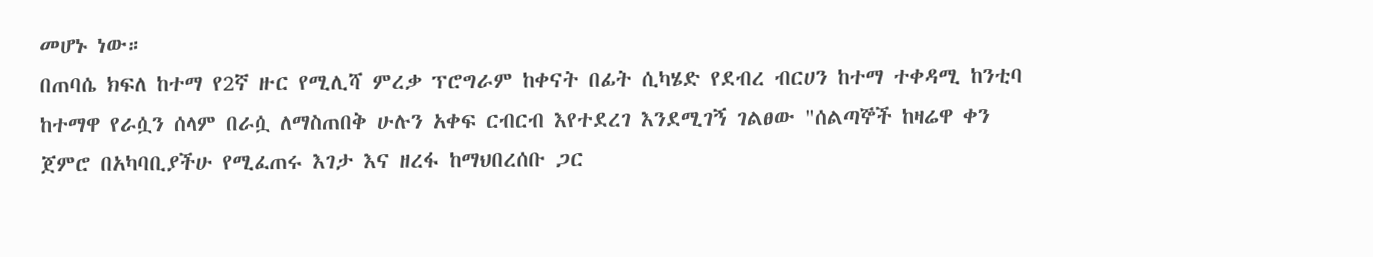መሆኑ ነው።
በጠባሴ ክፍለ ከተማ የ2ኛ ዙር የሚሊሻ ምረቃ ፕሮግራም ከቀናት በፊት ሲካሄድ የደብረ ብርሀን ከተማ ተቀዳሚ ከንቲባ ከተማዋ የራሷን ሰላም በራሷ ለማስጠበቅ ሁሉን አቀፍ ርብርብ እየተደረገ እንደሚገኝ ገልፀው "ሰልጣኞች ከዛሬዋ ቀን ጀምሮ በአካባቢያችሁ የሚፈጠሩ እገታ እና ዘረፋ ከማህበረሰቡ ጋር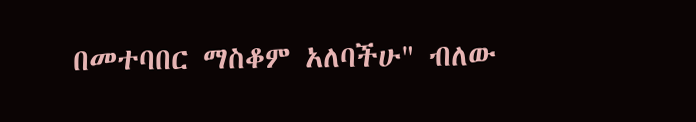በመተባበር ማስቆም አለባችሁ" ብለው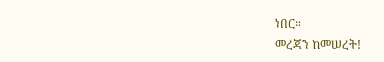ነበር።
መረጃን ከመሠረት!